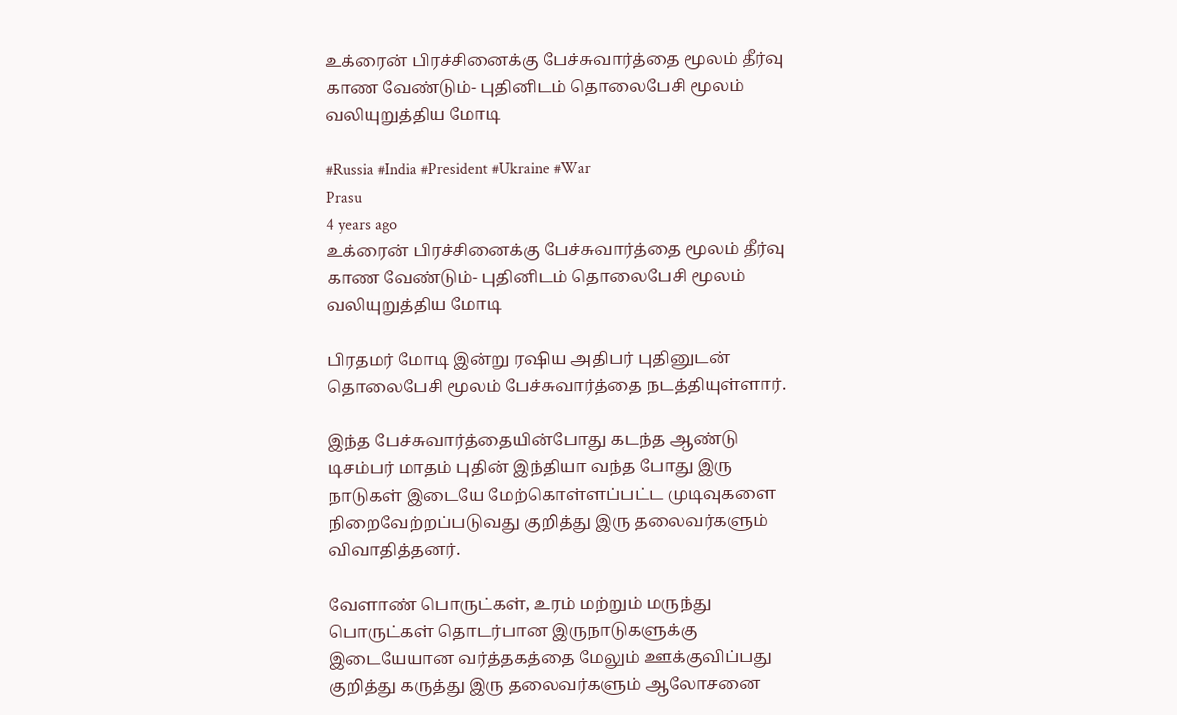உக்ரைன் பிரச்சினைக்கு பேச்சுவார்த்தை மூலம் தீர்வு காண வேண்டும்- புதினிடம் தொலைபேசி மூலம் வலியுறுத்திய மோடி

#Russia #India #President #Ukraine #War
Prasu
4 years ago
உக்ரைன் பிரச்சினைக்கு பேச்சுவார்த்தை மூலம் தீர்வு காண வேண்டும்- புதினிடம் தொலைபேசி மூலம் வலியுறுத்திய மோடி

பிரதமர் மோடி இன்று ரஷிய அதிபர் புதினுடன் தொலைபேசி மூலம் பேச்சுவார்த்தை நடத்தியுள்ளார்.

இந்த பேச்சுவார்த்தையின்போது கடந்த ஆண்டு டிசம்பர் மாதம் புதின் இந்தியா வந்த போது இரு நாடுகள் இடையே மேற்கொள்ளப்பட்ட முடிவுகளை நிறைவேற்றப்படுவது குறித்து இரு தலைவர்களும் விவாதித்தனர்.

வேளாண் பொருட்கள், உரம் மற்றும் மருந்து பொருட்கள் தொடர்பான இருநாடுகளுக்கு இடையேயான வர்த்தகத்தை மேலும் ஊக்குவிப்பது குறித்து கருத்து இரு தலைவர்களும் ஆலோசனை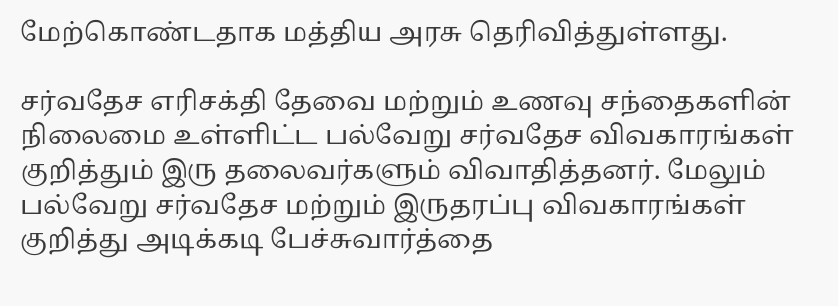மேற்கொண்டதாக மத்திய அரசு தெரிவித்துள்ளது.

சர்வதேச எரிசக்தி தேவை மற்றும் உணவு சந்தைகளின் நிலைமை உள்ளிட்ட பல்வேறு சர்வதேச விவகாரங்கள் குறித்தும் இரு தலைவர்களும் விவாதித்தனர். மேலும் பல்வேறு சர்வதேச மற்றும் இருதரப்பு விவகாரங்கள் குறித்து அடிக்கடி பேச்சுவார்த்தை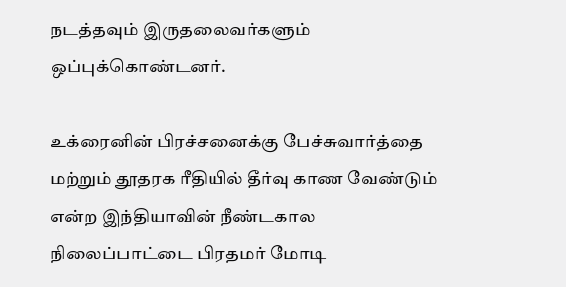நடத்தவும் இருதலைவர்களும் ஒப்புக்கொண்டனர்.

உக்ரைனின் பிரச்சனைக்கு பேச்சுவார்த்தை மற்றும் தூதரக ரீதியில் தீர்வு காண வேண்டும் என்ற இந்தியாவின் நீண்டகால நிலைப்பாட்டை பிரதமர் மோடி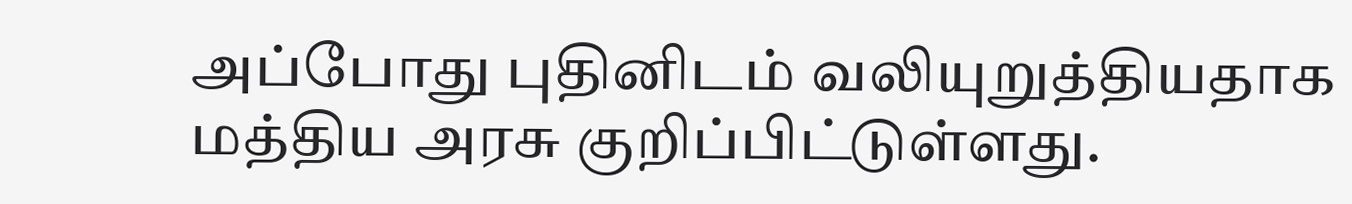அப்போது புதினிடம் வலியுறுத்தியதாக மத்திய அரசு குறிப்பிட்டுள்ளது.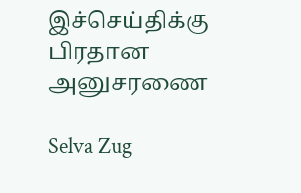இச்செய்திக்கு பிரதான அனுசரணை

Selva Zug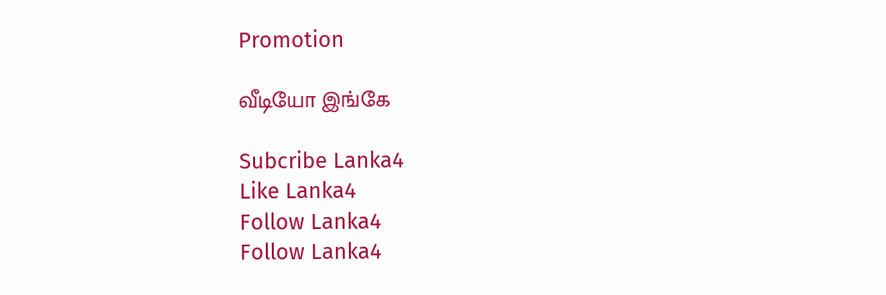Promotion

வீடியோ இங்கே

Subcribe Lanka4
Like Lanka4
Follow Lanka4
Follow Lanka4